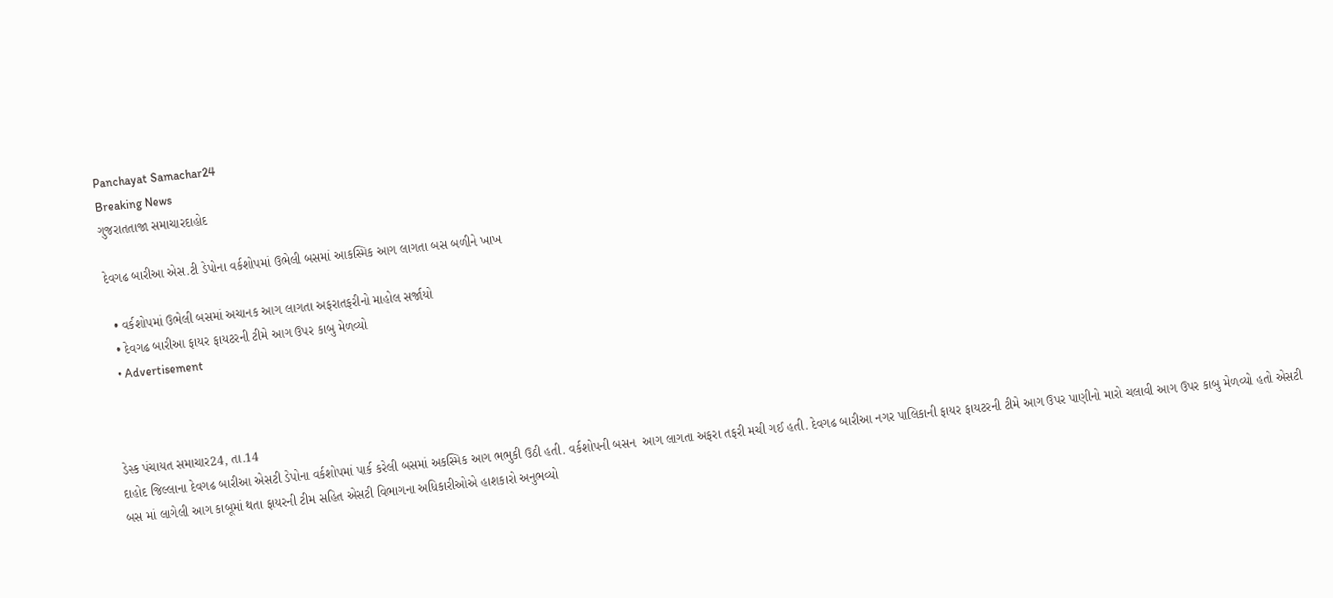Panchayat Samachar24
Breaking News
ગુજરાતતાજા સમાચારદાહોદ

દેવગઢ બારીઆ એસ.ટી ડેપોના વર્કશોપમાં ઉભેલી બસમાં આકસ્મિક આગ લાગતા બસ બળીને ખાખ

  • વર્કશોપમાં ઉભેલી બસમાં અચાનક આગ લાગતા અફરાતફરીનો માહોલ સર્જાયો
  • દેવગઢ બારીઆ ફાયર ફાયટરની ટીમે આગ ઉપર કાબુ મેળવ્યો
  • Advertisement



ડેસ્ક પંચાયત સમાચાર24, તા.14
દાહોદ જિલ્લાના દેવગઢ બારીઆ એસટી ડેપોના વર્કશોપમાં પાર્ક કરેલી બસમાં અકસ્મિક આગ ભભુકી ઉઠી હતી. વર્કશોપની બસન  આગ લાગતા અફરા તફરી મચી ગઈ હતી. દેવગઢ બારીઆ નગર પાલિકાની ફાયર ફાયટરની ટીમે આગ ઉપર પાણીનો મારો ચલાવી આગ ઉપર કાબુ મેળવ્યો હતો એસટી બસ માં લાગેલી આગ કાબૂમાં થતા ફાયરની ટીમ સહિત એસટી વિભાગના અધિકારીઓએ હાશકારો અનુભવ્યો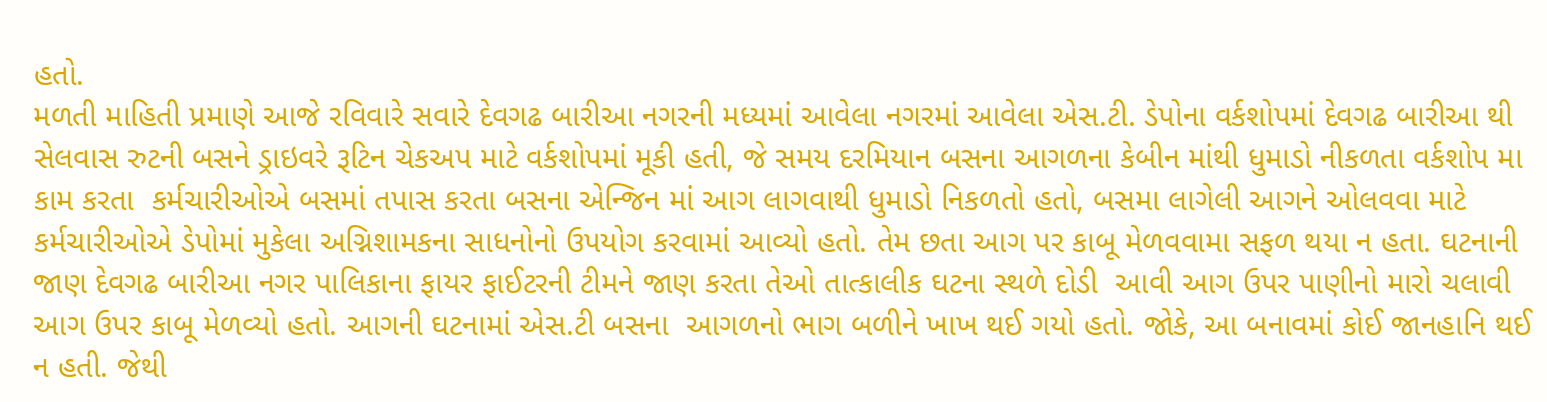હતો.
મળતી માહિતી પ્રમાણે આજે રવિવારે સવારે દેવગઢ બારીઆ નગરની મધ્યમાં આવેલા નગરમાં આવેલા એસ.ટી. ડેપોના વર્કશોપમાં દેવગઢ બારીઆ થી સેલવાસ રુટની બસને ડ્રાઇવરે રૂટિન ચેકઅપ માટે વર્કશોપમાં મૂકી હતી, જે સમય દરમિયાન બસના આગળના કેબીન માંથી ધુમાડો નીકળતા વર્કશોપ મા કામ કરતા  કર્મચારીઓએ બસમાં તપાસ કરતા બસના એન્જિન માં આગ લાગવાથી ધુમાડો નિકળતો હતો, બસમા લાગેલી આગને ઓલવવા માટે કર્મચારીઓએ ડેપોમાં મુકેલા અગ્નિશામકના સાધનોનો ઉપયોગ કરવામાં આવ્યો હતો. તેમ છતા આગ પર કાબૂ મેળવવામા સફળ થયા ન હતા. ઘટનાની જાણ દેવગઢ બારીઆ નગર પાલિકાના ફાયર ફાઈટરની ટીમને જાણ કરતા તેઓ તાત્કાલીક ઘટના સ્થળે દોડી  આવી આગ ઉપર પાણીનો મારો ચલાવી આગ ઉપર કાબૂ મેળવ્યો હતો. આગની ઘટનામાં એસ.ટી બસના  આગળનો ભાગ બળીને ખાખ થઈ ગયો હતો. જોકે, આ બનાવમાં કોઈ જાનહાનિ થઈ ન હતી. જેથી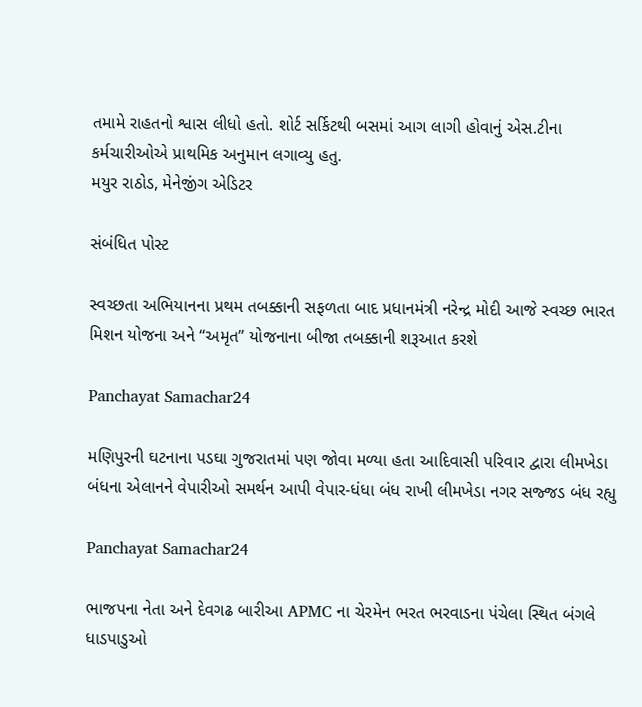તમામે રાહતનો શ્વાસ લીધો હતો. શોર્ટ સર્કિટથી બસમાં આગ લાગી હોવાનું એસ.ટીના કર્મચારીઓએ પ્રાથમિક અનુમાન લગાવ્યુ હતુ.
મયુર રાઠોડ, મેનેજીંગ એડિટર

સંબંધિત પોસ્ટ

સ્વચ્છતા અભિયાનના પ્રથમ તબક્કાની સફળતા બાદ પ્રધાનમંત્રી નરેન્દ્ર મોદી આજે સ્વચ્છ ભારત મિશન યોજના અને “અમૃત” યોજનાના બીજા તબક્કાની શરૂઆત કરશે

Panchayat Samachar24

મણિપુરની ઘટનાના પડઘા ગુજરાતમાં પણ જોવા મળ્યા હતા આદિવાસી પરિવાર દ્વારા લીમખેડા બંધના એલાનને વેપારીઓ સમર્થન આપી વેપાર-ધંધા બંધ રાખી લીમખેડા નગર સજ્જડ બંધ રહ્યુ

Panchayat Samachar24

ભાજપના નેતા અને દેવગઢ બારીઆ APMC ના ચેરમેન ભરત ભરવાડના પંચેલા સ્થિત બંગલે ધાડપાડુઓ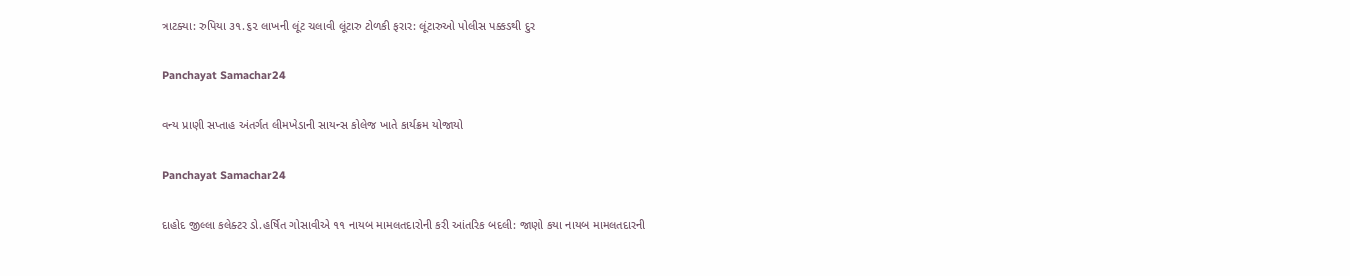ત્રાટક્યા: રુપિયા ૩૧.૬૨ લાખની લૂંટ ચલાવી લૂંટારુ ટોળકી ફરાર: લૂંટારુઓ પોલીસ પક્કડથી દુર

Panchayat Samachar24

વન્ય પ્રાણી સપ્તાહ અંતર્ગત લીમખેડાની સાયન્સ કોલેજ ખાતે કાર્યક્રમ યોજાયો

Panchayat Samachar24

દાહોદ જીલ્લા કલેક્ટર ડો.હર્ષિત ગોસાવીએ ૧૧ નાયબ મામલતદારોની કરી આંતરિક બદલી: જાણો કયા નાયબ મામલતદારની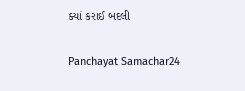ક્યાં કરાઈ બદલી

Panchayat Samachar24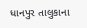ધાનપુર તાલુકાના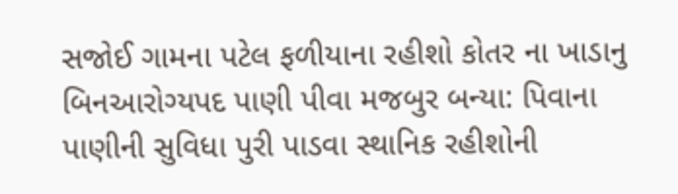સજોઈ ગામના પટેલ ફળીયાના રહીશો કોતર ના ખાડાનુ બિનઆરોગ્યપદ પાણી પીવા મજબુર બન્યા: પિવાના પાણીની સુવિધા પુરી પાડવા સ્થાનિક રહીશોની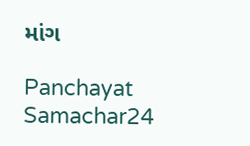માંગ

Panchayat Samachar24